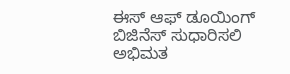ಈಸ್ ಆಫ್‌ ಡೂಯಿಂಗ್‌ ಬಿಜಿನೆಸ್‌ ಸುಧಾರಿಸಲಿ
ಅಭಿಮತ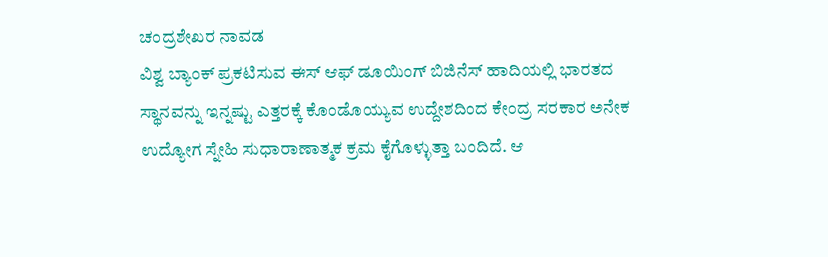ಚಂದ್ರಶೇಖರ ನಾವಡ
ವಿಶ್ವ ಬ್ಯಾಂಕ್ ಪ್ರಕಟಿಸುವ ಈಸ್ ಆಫ್‌ ಡೂಯಿಂಗ್ ಬಿಜಿನೆಸ್ ಹಾದಿಯಲ್ಲಿ ಭಾರತದ ಸ್ಥಾನವನ್ನು ಇನ್ನಷ್ಟು ಎತ್ತರಕ್ಕೆ ಕೊಂಡೊಯ್ಯುವ ಉದ್ದೇಶದಿಂದ ಕೇಂದ್ರ ಸರಕಾರ ಅನೇಕ ಉದ್ಯೋಗ ಸ್ನೇಹಿ ಸುಧಾರಾಣಾತ್ಮಕ ಕ್ರಮ ಕೈಗೊಳ್ಳುತ್ತಾ ಬಂದಿದೆ. ಆ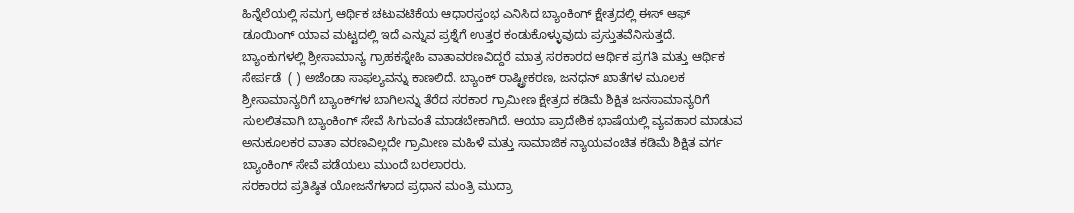ಹಿನ್ನೆಲೆಯಲ್ಲಿ ಸಮಗ್ರ ಆರ್ಥಿಕ ಚಟುವಟಿಕೆಯ ಆಧಾರಸ್ತಂಭ ಎನಿಸಿದ ಬ್ಯಾಂಕಿಂಗ್ ಕ್ಷೇತ್ರದಲ್ಲಿ ಈಸ್ ಆಫ್‌ ಡೂಯಿಂಗ್ ಯಾವ ಮಟ್ಟದಲ್ಲಿ ಇದೆ ಎನ್ನುವ ಪ್ರಶ್ನೆಗೆ ಉತ್ತರ ಕಂಡುಕೊಳ್ಳುವುದು ಪ್ರಸ್ತುತವೆನಿಸುತ್ತದೆ.
ಬ್ಯಾಂಕುಗಳಲ್ಲಿ ಶ್ರೀಸಾಮಾನ್ಯ ಗ್ರಾಹಕಸ್ನೇಹಿ ವಾತಾವರಣವಿದ್ದರೆ ಮಾತ್ರ ಸರಕಾರದ ಆರ್ಥಿಕ ಪ್ರಗತಿ ಮತ್ತು ಆರ್ಥಿಕ ಸೇರ್ಪಡೆ  ( ) ಅಜೆಂಡಾ ಸಾಫಲ್ಯವನ್ನು ಕಾಣಲಿದೆ. ಬ್ಯಾಂಕ್ ರಾಷ್ಟ್ರೀಕರಣ, ಜನಧನ್ ಖಾತೆಗಳ ಮೂಲಕ ಶ್ರೀಸಾಮಾನ್ಯರಿಗೆ ಬ್ಯಾಂಕ್‌ಗಳ ಬಾಗಿಲನ್ನು ತೆರೆದ ಸರಕಾರ ಗ್ರಾಮೀಣ ಕ್ಷೇತ್ರದ ಕಡಿಮೆ ಶಿಕ್ಷಿತ ಜನಸಾಮಾನ್ಯರಿಗೆ ಸುಲಲಿತವಾಗಿ ಬ್ಯಾಂಕಿಂಗ್ ಸೇವೆ ಸಿಗುವಂತೆ ಮಾಡಬೇಕಾಗಿದೆ. ಆಯಾ ಪ್ರಾದೇಶಿಕ ಭಾಷೆಯಲ್ಲಿ ವ್ಯವಹಾರ ಮಾಡುವ ಅನುಕೂಲಕರ ವಾತಾ ವರಣವಿಲ್ಲದೇ ಗ್ರಾಮೀಣ ಮಹಿಳೆ ಮತ್ತು ಸಾಮಾಜಿಕ ನ್ಯಾಯವಂಚಿತ ಕಡಿಮೆ ಶಿಕ್ಷಿತ ವರ್ಗ ಬ್ಯಾಂಕಿಂಗ್ ಸೇವೆ ಪಡೆಯಲು ಮುಂದೆ ಬರಲಾರರು.
ಸರಕಾರದ ಪ್ರತಿಷ್ಠಿತ ಯೋಜನೆಗಳಾದ ಪ್ರಧಾನ ಮಂತ್ರಿ ಮುದ್ರಾ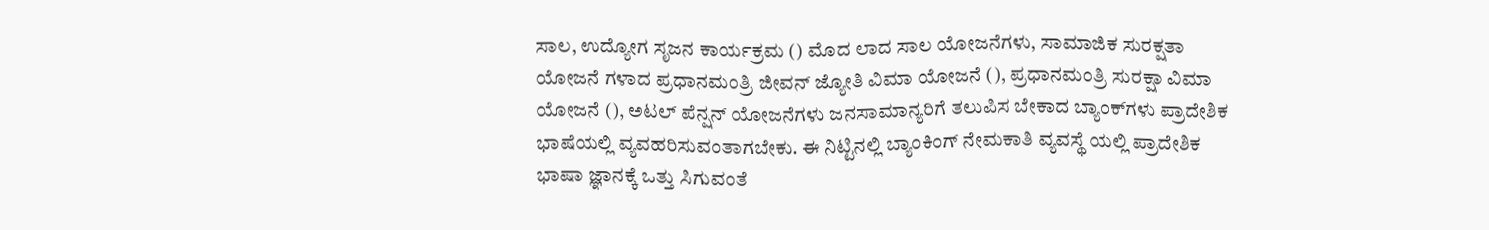ಸಾಲ, ಉದ್ಯೋಗ ಸೃಜನ ಕಾರ್ಯಕ್ರಮ () ಮೊದ ಲಾದ ಸಾಲ ಯೋಜನೆಗಳು, ಸಾಮಾಜಿಕ ಸುರಕ್ಷತಾ ಯೋಜನೆ ಗಳಾದ ಪ್ರಧಾನಮಂತ್ರಿ ಜೀವನ್ ಜ್ಯೋತಿ ವಿಮಾ ಯೋಜನೆ (), ಪ್ರಧಾನಮಂತ್ರಿ ಸುರಕ್ಷಾ ವಿಮಾ ಯೋಜನೆ (), ಅಟಲ್ ಪೆನ್ಷನ್ ಯೋಜನೆಗಳು ಜನಸಾಮಾನ್ಯರಿಗೆ ತಲುಪಿಸ ಬೇಕಾದ ಬ್ಯಾಂಕ್‌ಗಳು ಪ್ರಾದೇಶಿಕ ಭಾಷೆಯಲ್ಲಿ ವ್ಯವಹರಿಸುವಂತಾಗಬೇಕು. ಈ ನಿಟ್ಟಿನಲ್ಲಿ ಬ್ಯಾಂಕಿಂಗ್ ನೇಮಕಾತಿ ವ್ಯವಸ್ಥೆ ಯಲ್ಲಿ ಪ್ರಾದೇಶಿಕ ಭಾಷಾ ಜ್ಞಾನಕ್ಕೆ ಒತ್ತು ಸಿಗುವಂತೆ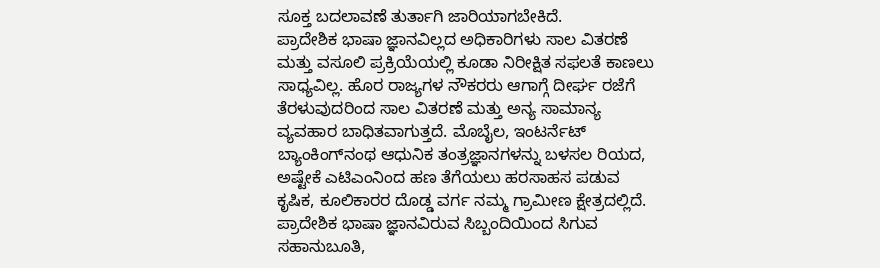ಸೂಕ್ತ ಬದಲಾವಣೆ ತುರ್ತಾಗಿ ಜಾರಿಯಾಗಬೇಕಿದೆ.
ಪ್ರಾದೇಶಿಕ ಭಾಷಾ ಜ್ಞಾನವಿಲ್ಲದ ಅಧಿಕಾರಿಗಳು ಸಾಲ ವಿತರಣೆ ಮತ್ತು ವಸೂಲಿ ಪ್ರಕ್ರಿಯೆಯಲ್ಲಿ ಕೂಡಾ ನಿರೀಕ್ಷಿತ ಸಫಲತೆ ಕಾಣಲು ಸಾಧ್ಯವಿಲ್ಲ. ಹೊರ ರಾಜ್ಯಗಳ ನೌಕರರು ಆಗಾಗ್ಗೆ ದೀರ್ಘ ರಜೆಗೆ ತೆರಳುವುದರಿಂದ ಸಾಲ ವಿತರಣೆ ಮತ್ತು ಅನ್ಯ ಸಾಮಾನ್ಯ ವ್ಯವಹಾರ ಬಾಧಿತವಾಗುತ್ತದೆ. ಮೊಬೈಲ, ಇಂಟರ್ನೆಟ್ ಬ್ಯಾಂಕಿಂಗ್‌ನಂಥ ಆಧುನಿಕ ತಂತ್ರಜ್ಞಾನಗಳನ್ನು ಬಳಸಲ ರಿಯದ, ಅಷ್ಟೇಕೆ ಎಟಿಎಂನಿಂದ ಹಣ ತೆಗೆಯಲು ಹರಸಾಹಸ ಪಡುವ ಕೃಷಿಕ, ಕೂಲಿಕಾರರ ದೊಡ್ಡ ವರ್ಗ ನಮ್ಮ ಗ್ರಾಮೀಣ ಕ್ಷೇತ್ರದಲ್ಲಿದೆ. ಪ್ರಾದೇಶಿಕ ಭಾಷಾ ಜ್ಞಾನವಿರುವ ಸಿಬ್ಬಂದಿಯಿಂದ ಸಿಗುವ ಸಹಾನುಬೂತಿ,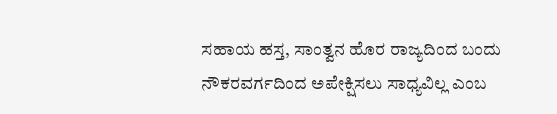ಸಹಾಯ ಹಸ್ತ, ಸಾಂತ್ವನ ಹೊರ ರಾಜ್ಯದಿಂದ ಬಂದು ನೌಕರವರ್ಗದಿಂದ ಅಪೇಕ್ಷಿಸಲು ಸಾಧ್ಯವಿಲ್ಲ ಎಂಬ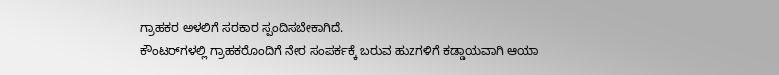ಗ್ರಾಹಕರ ಅಳಲಿಗೆ ಸರಕಾರ ಸ್ಪಂದಿಸಬೇಕಾಗಿದೆ.
ಕೌಂಟರ್‌ಗಳಲ್ಲಿ ಗ್ರಾಹಕರೊಂದಿಗೆ ನೇರ ಸಂಪರ್ಕಕ್ಕೆ ಬರುವ ಹುzಗಳಿಗೆ ಕಡ್ಡಾಯವಾಗಿ ಆಯಾ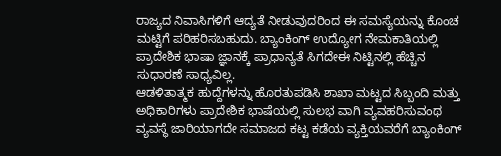ರಾಜ್ಯದ ನಿವಾಸಿಗಳಿಗೆ ಆದ್ಯತೆ ನೀಡುವುದರಿಂದ ಈ ಸಮಸ್ಯೆಯನ್ನು ಕೊಂಚ ಮಟ್ಟಿಗೆ ಪರಿಹರಿಸಬಹುದು. ಬ್ಯಾಂಕಿಂಗ್ ಉದ್ಯೋಗ ನೇಮಕಾತಿಯಲ್ಲಿ ಪ್ರಾದೇಶಿಕ ಭಾಷಾ ಜ್ಞಾನಕ್ಕೆ ಪ್ರಾಧಾನ್ಯತೆ ಸಿಗದೇಈ ನಿಟ್ಟಿನಲ್ಲಿ ಹೆಚ್ಚಿನ ಸುಧಾರಣೆ ಸಾಧ್ಯವಿಲ್ಲ.
ಆಡಳಿತಾತ್ಮಕ ಹುದ್ದೆಗಳನ್ನು ಹೊರತುಪಡಿಸಿ ಶಾಖಾ ಮಟ್ಟದ ಸಿಬ್ಬಂದಿ ಮತ್ತು ಅಧಿಕಾರಿಗಳು ಪ್ರಾದೇಶಿಕ ಭಾಷೆಯಲ್ಲಿ ಸುಲಭ ವಾಗಿ ವ್ಯವಹರಿಸುವಂಥ ವ್ಯವಸ್ಥೆ ಜಾರಿಯಾಗದೇ ಸಮಾಜದ ಕಟ್ಟ ಕಡೆಯ ವ್ಯಕ್ತಿಯವರೆಗೆ ಬ್ಯಾಂಕಿಂಗ್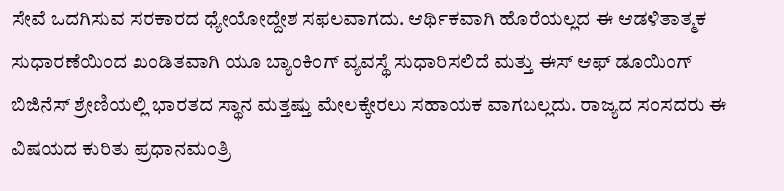ಸೇವೆ ಒದಗಿಸುವ ಸರಕಾರದ ಧ್ಯೇಯೋದ್ದೇಶ ಸಫಲವಾಗದು. ಆರ್ಥಿಕವಾಗಿ ಹೊರೆಯಲ್ಲದ ಈ ಆಡಳಿತಾತ್ಮಕ ಸುಧಾರಣೆಯಿಂದ ಖಂಡಿತವಾಗಿ ಯೂ ಬ್ಯಾಂಕಿಂಗ್ ವ್ಯವಸ್ಥೆ ಸುಧಾರಿಸಲಿದೆ ಮತ್ತು ಈಸ್ ಆಫ್‌ ಡೂಯಿಂಗ್ ಬಿಜಿನೆಸ್ ಶ್ರೇಣಿಯಲ್ಲಿ ಭಾರತದ ಸ್ಥಾನ ಮತ್ತಷ್ತು ಮೇಲಕ್ಕೇರಲು ಸಹಾಯಕ ವಾಗಬಲ್ಲದು. ರಾಜ್ಯದ ಸಂಸದರು ಈ ವಿಷಯದ ಕುರಿತು ಪ್ರಧಾನಮಂತ್ರಿ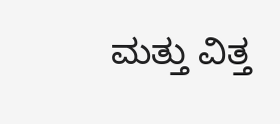ಮತ್ತು ವಿತ್ತ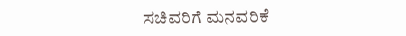ಸಚಿವರಿಗೆ ಮನವರಿಕೆ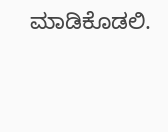ಮಾಡಿಕೊಡಲಿ.